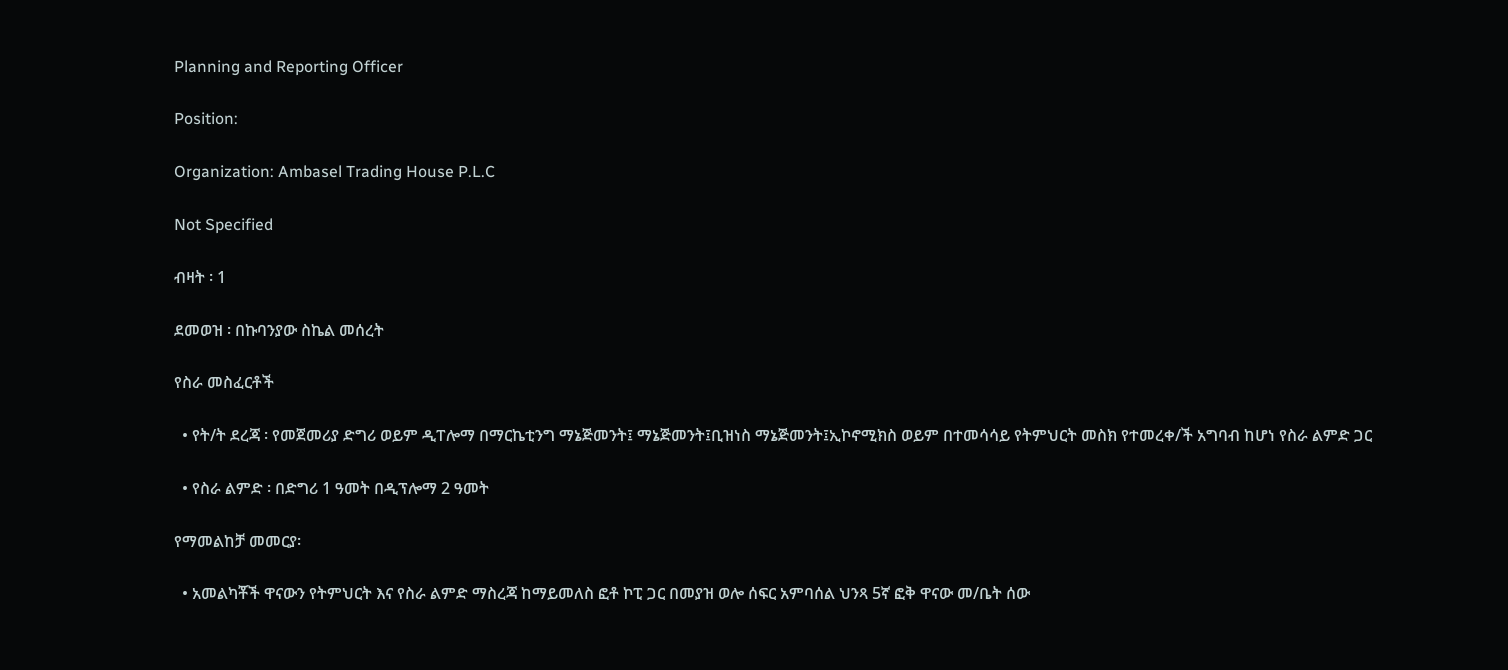Planning and Reporting Officer

Position:

Organization: Ambasel Trading House P.L.C

Not Specified

ብዛት ፡ 1

ደመወዝ ፡ በኩባንያው ስኬል መሰረት

የስራ መስፈርቶች

  • የት/ት ደረጃ ፡ የመጀመሪያ ድግሪ ወይም ዲፐሎማ በማርኬቲንግ ማኔጅመንት፤ ማኔጅመንት፤ቢዝነስ ማኔጅመንት፤ኢኮኖሚክስ ወይም በተመሳሳይ የትምህርት መስክ የተመረቀ/ች አግባብ ከሆነ የስራ ልምድ ጋር

  • የስራ ልምድ ፡ በድግሪ 1 ዓመት በዲፕሎማ 2 ዓመት

የማመልከቻ መመርያ፡

  • አመልካቾች ዋናውን የትምህርት እና የስራ ልምድ ማስረጃ ከማይመለስ ፎቶ ኮፒ ጋር በመያዝ ወሎ ሰፍር አምባሰል ህንጻ 5ኛ ፎቅ ዋናው መ/ቤት ሰው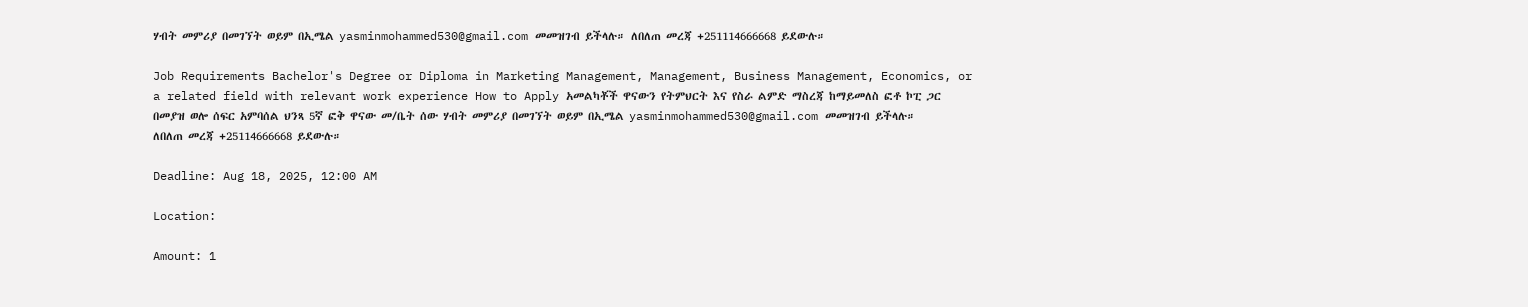ሃብት መምሪያ በመገኘት ወይም በኢሜል yasminmohammed530@gmail.com መመዝገብ ይችላሉ። ለበለጠ መረጃ +251114666668 ይደውሉ።

Job Requirements Bachelor's Degree or Diploma in Marketing Management, Management, Business Management, Economics, or a related field with relevant work experience How to Apply አመልካቾች ዋናውን የትምህርት እና የስራ ልምድ ማስረጃ ከማይመለስ ፎቶ ኮፒ ጋር በመያዝ ወሎ ሰፍር አምባሰል ህንጻ 5ኛ ፎቅ ዋናው መ/ቤት ሰው ሃብት መምሪያ በመገኘት ወይም በኢሜል yasminmohammed530@gmail.com መመዝገብ ይችላሉ። ለበለጠ መረጃ +25114666668 ይደውሉ።

Deadline: Aug 18, 2025, 12:00 AM

Location:

Amount: 1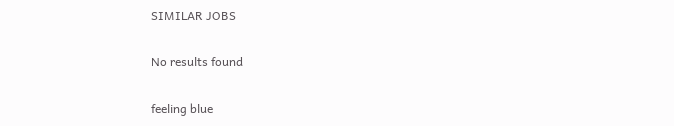SIMILAR JOBS

No results found

feeling blue